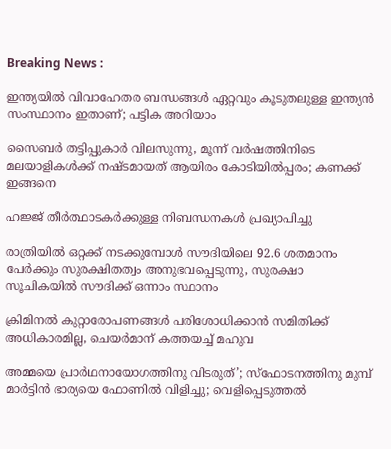Breaking News :

ഇന്ത്യയില്‍ വിവാഹേതര ബന്ധങ്ങള്‍ ഏറ്റവും കൂടുതലുള്ള ഇന്ത്യന്‍ സംസ്ഥാനം ഇതാണ്; പട്ടിക അറിയാം

സൈബര്‍ തട്ടിപ്പുകാര്‍ വിലസുന്നു, മൂന്ന് വര്‍ഷത്തിനിടെ മലയാളികള്‍ക്ക് നഷ്ടമായത് ആയിരം കോടിയില്‍പ്പരം; കണക്ക് ഇങ്ങനെ

ഹജ്ജ് തീർത്ഥാടകർക്കുള്ള നിബന്ധനകൾ പ്രഖ്യാപിച്ചു

രാത്രിയിൽ ഒറ്റക്ക് നടക്കുമ്പോൾ സൗദിയിലെ 92.6 ശതമാനം പേർക്കും സുരക്ഷിതത്വം അനുഭവപ്പെടുന്നു, സുരക്ഷാ സൂചികയിൽ സൗദിക്ക് ഒന്നാം സ്ഥാനം

ക്രിമിനല്‍ കുറ്റാരോപണങ്ങള്‍ പരിശോധിക്കാന്‍ സമിതിക്ക്‌ അധികാരമില്ല, ചെയര്‍മാന്‌ കത്തയച്ച് മഹുവ

അമ്മയെ പ്രാര്‍ഥനായോഗത്തിനു വിടരുത്’; സ്‌ഫോടനത്തിനു മുമ്പ് മാര്‍ട്ടിന്‍ ഭാര്യയെ ഫോണില്‍ വിളിച്ചു; വെളിപ്പെടുത്തല്‍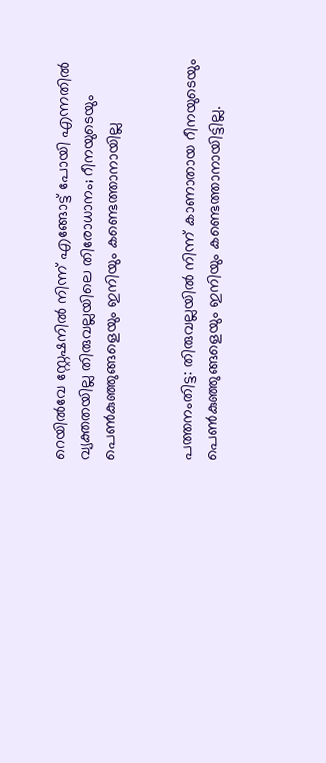റെയിൽവേ സ്റ്റേഷനിൽ നിന്ന് എങ്ങോട്ട് പോയി എന്നതിൽ വ്യക്തതയില്ല തിരുവല്ലയിലെ തിരോധാനം; റീനയുടെയും പെൺകുഞ്ഞുങ്ങളെയും ഇനിയും കണ്ടെത്താനായില്ല


പത്തനംതിട്ട: തിരുവല്ലയിൽ നിന്ന് കാണാതായ റീനയുടെയും പെൺകുഞ്ഞുങ്ങളെയും ഇനിയും കണ്ടെത്താനായിട്ടില്ല.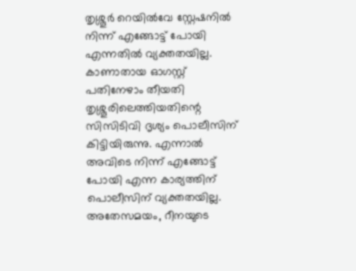തൃശ്ശൂർ റെയിൽവേ സ്റ്റേഷനിൽ നിന്ന് എങ്ങോട്ട് പോയി എന്നതിൽ വ്യക്തതയില്ല. കാണാതായ ഓഗസ്റ്റ് പതിനേഴാം തീയതി തൃശ്ശൂരിലെത്തിയതിന്റെ സിസിടിവി ദൃശ്യം പൊലീസിന് കിട്ടിയിരുന്നു. എന്നാൽ അവിടെ നിന്ന് എങ്ങോട്ട് പോയി എന്ന കാര്യത്തിന് പൊലീസിന് വ്യക്തതയില്ല. അതേസമയം, റീനയുടെ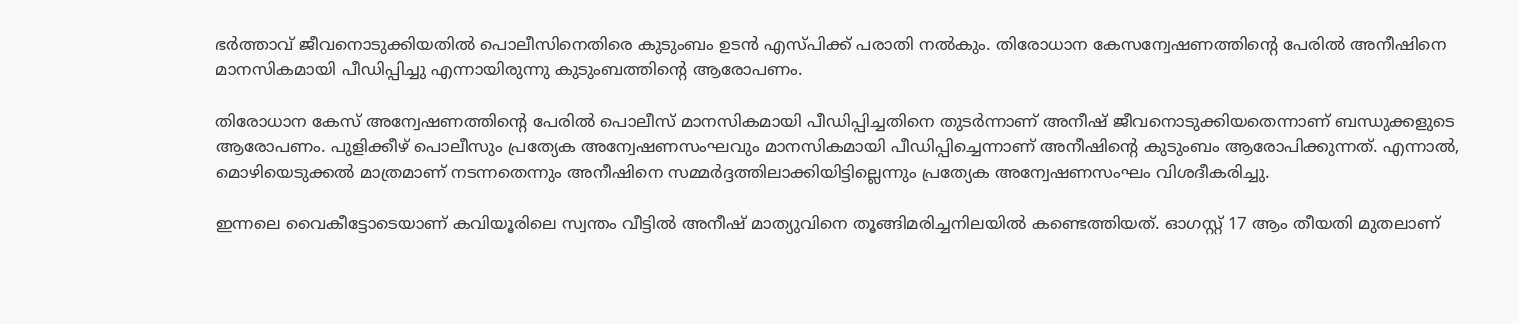ഭർത്താവ് ജീവനൊടുക്കിയതിൽ പൊലീസിനെതിരെ കുടുംബം ഉടൻ എസ്പിക്ക് പരാതി നൽകും. തിരോധാന കേസന്വേഷണത്തിന്റെ പേരിൽ അനീഷിനെ മാനസികമായി പീഡിപ്പിച്ചു എന്നായിരുന്നു കുടുംബത്തിന്‍റെ ആരോപണം.

തിരോധാന കേസ് അന്വേഷണത്തിന്‍റെ പേരിൽ പൊലീസ് മാനസികമായി പീഡിപ്പിച്ചതിനെ തുടർന്നാണ് അനീഷ് ജീവനൊടുക്കിയതെന്നാണ് ബന്ധുക്കളുടെ ആരോപണം. പുളിക്കീഴ് പൊലീസും പ്രത്യേക അന്വേഷണസംഘവും മാനസികമായി പീഡിപ്പിച്ചെന്നാണ് അനീഷിന്‍റെ കുടുംബം ആരോപിക്കുന്നത്. എന്നാൽ, മൊഴിയെടുക്കൽ മാത്രമാണ് നടന്നതെന്നും അനീഷിനെ സമ്മർദ്ദത്തിലാക്കിയിട്ടില്ലെന്നും പ്രത്യേക അന്വേഷണസംഘം വിശദീകരിച്ചു.

ഇന്നലെ വൈകീട്ടോടെയാണ് കവിയൂരിലെ സ്വന്തം വീട്ടിൽ അനീഷ് മാത്യുവിനെ തൂങ്ങിമരിച്ചനിലയിൽ കണ്ടെത്തിയത്. ഓഗസ്റ്റ് 17 ആം തീയതി മുതലാണ്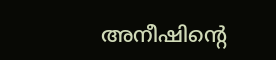അനീഷിന്‍റെ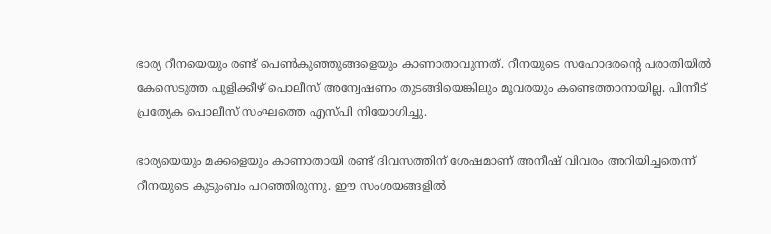ഭാര്യ റീനയെയും രണ്ട് പെൺകുഞ്ഞുങ്ങളെയും കാണാതാവുന്നത്. റീനയുടെ സഹോദരന്‍റെ പരാതിയിൽ കേസെടുത്ത പുളിക്കീഴ് പൊലീസ് അന്വേഷണം തുടങ്ങിയെങ്കിലും മൂവരയും കണ്ടെത്താനായില്ല. പിന്നീട് പ്രത്യേക പൊലീസ് സംഘത്തെ എസ്പി നിയോഗിച്ചു.

ഭാര്യയെയും മക്കളെയും കാണാതായി രണ്ട് ദിവസത്തിന് ശേഷമാണ് അനീഷ് വിവരം അറിയിച്ചതെന്ന് റീനയുടെ കുടുംബം പറഞ്ഞിരുന്നു. ഈ സംശയങ്ങളിൽ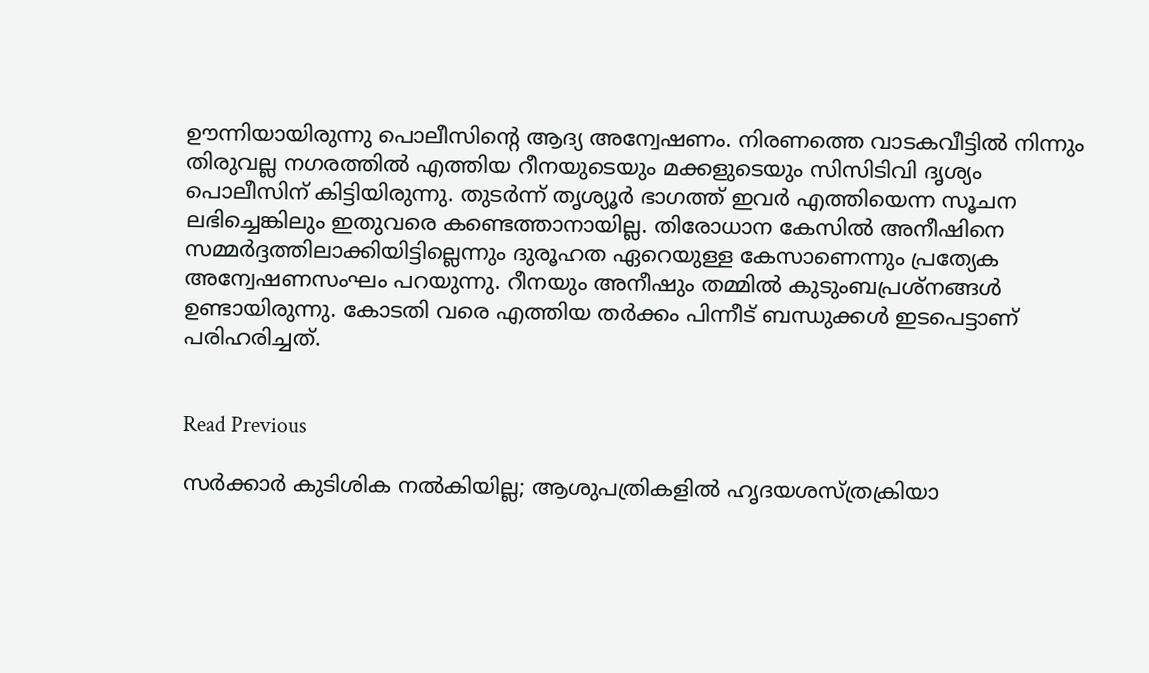ഊന്നിയായിരുന്നു പൊലീസിന്‍റെ ആദ്യ അന്വേഷണം. നിരണത്തെ വാടകവീട്ടിൽ നിന്നും തിരുവല്ല നഗരത്തിൽ എത്തിയ റീനയുടെയും മക്കളുടെയും സിസിടിവി ദൃശ്യം പൊലീസിന് കിട്ടിയിരുന്നു. തുടർന്ന് തൃശ്യൂർ ഭാഗത്ത് ഇവർ എത്തിയെന്ന സൂചന ലഭിച്ചെങ്കിലും ഇതുവരെ കണ്ടെത്താനായില്ല. തിരോധാന കേസിൽ അനീഷിനെ സമ്മർദ്ദത്തിലാക്കിയി‍ട്ടില്ലെന്നും ദുരൂഹത ഏറെയുള്ള കേസാണെന്നും പ്രത്യേക അന്വേഷണസംഘം പറയുന്നു. റീനയും അനീഷും തമ്മിൽ കുടുംബപ്രശ്നങ്ങൾ ഉണ്ടായിരുന്നു. കോടതി വരെ എത്തിയ തർക്കം പിന്നീട് ബന്ധുക്കൾ ഇടപെട്ടാണ് പരിഹരിച്ചത്.


Read Previous

സര്‍ക്കാര്‍ കുടിശിക നല്‍കിയില്ല; ആശുപത്രികളില്‍ ഹൃദയശസ്ത്രക്രിയാ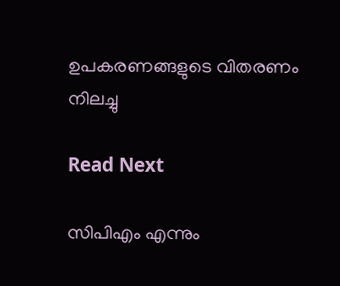ഉപകരണങ്ങളുടെ വിതരണം നിലച്ചു

Read Next

സിപിഎം എന്നും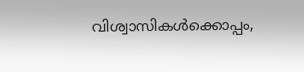വിശ്വാസികള്‍ക്കൊപ്പം,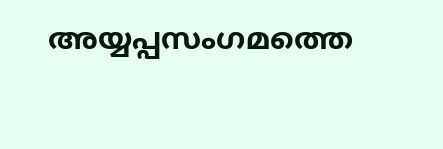അയ്യപ്പസംഗമത്തെ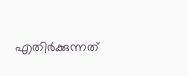എതിര്‍ക്കുന്നത്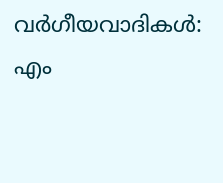വര്‍ഗീയവാദികള്‍: എം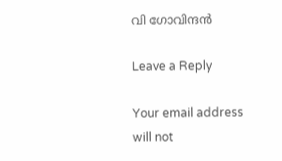വി ഗോവിന്ദന്‍

Leave a Reply

Your email address will not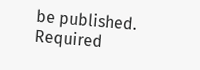be published. Required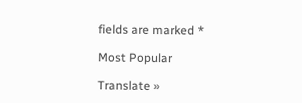fields are marked *

Most Popular

Translate »